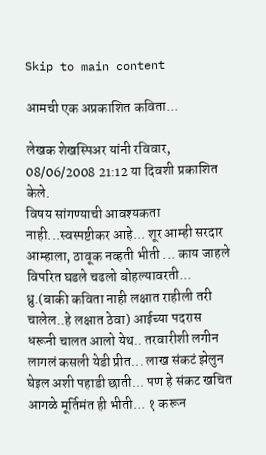Skip to main content

आमची एक अप्रकाशित कविता...

लेखक शेखस्पिअर यांनी रविवार, 08/06/2008 21:12 या दिवशी प्रकाशित केले.
विषय सांगण्याची आवश्यकता नाही...स्वस्पष्टीकर आहे... शूर आम्ही सरदार आम्हाला, ठावूक नव्हती भीती ... काय जाहले विपरित घडले चढलो बोहल्यावरती... ध्रु.(बाकी कविता नाही लक्षात राहीली तरी चालेल..हे लक्षात ठेवा) आईच्या पदरास धरूनी चालत आलो येथ.. तरवारीशी लगीन लागलं कसली येडी प्रीत... लाख संकटं झेलुन घेइल अशी पहाडी छाती... पण हे संकट खचित आगळे मूर्तिमंत ही भीती... १ करून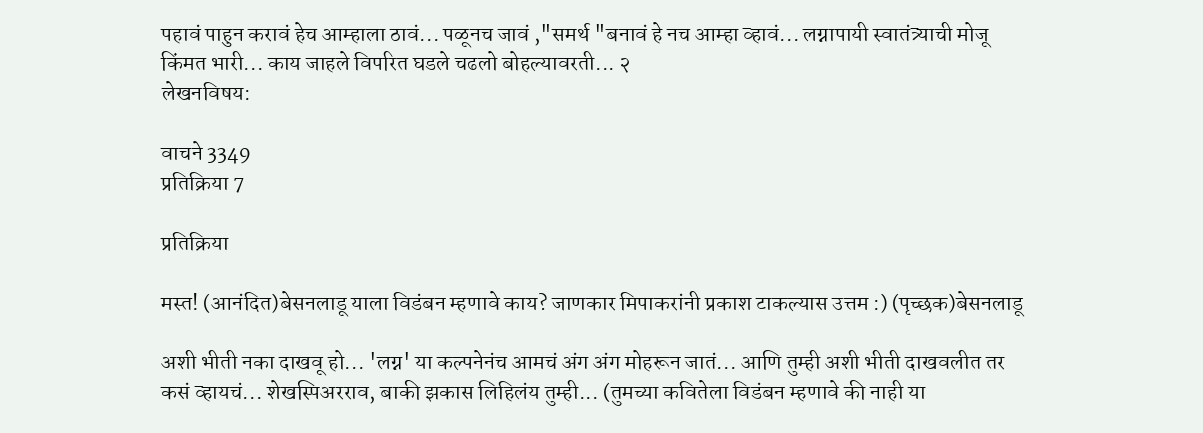पहावं पाहुन करावं हेच आम्हाला ठावं... पळूनच जावं ,"समर्थ "बनावं हे नच आम्हा व्हावं... लग्नापायी स्वातंत्र्याची मोजू किंमत भारी... काय जाहले विपरित घडले चढलो बोहल्यावरती... २
लेखनविषय:

वाचने 3349
प्रतिक्रिया 7

प्रतिक्रिया

मस्त! (आनंदित)बेसनलाडू याला विडंबन म्हणावे काय? जाणकार मिपाकरांनी प्रकाश टाकल्यास उत्तम :) (पृच्छक)बेसनलाडू

अशी भीती नका दाखवू हो... 'लग्न' या कल्पनेनंच आमचं अंग अंग मोहरून जातं... आणि तुम्ही अशी भीती दाखवलीत तर कसं व्हायचं... शेखस्पिअरराव, बाकी झकास लिहिलंय तुम्ही... (तुमच्या कवितेला विडंबन म्हणावे की नाही या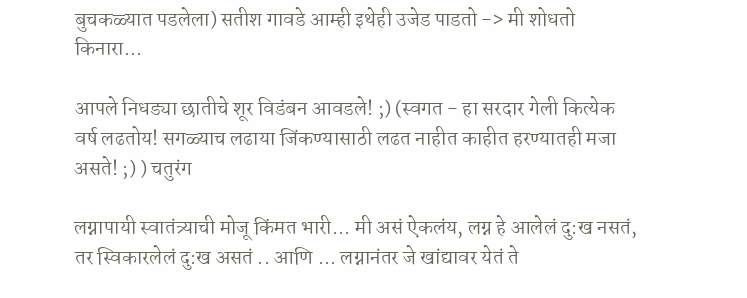बुचकळ्यात पडलेला) सतीश गावडे आम्ही इथेही उजेड पाडतो -> मी शोधतो किनारा...

आपले निधड्या छातीचे शूर विडंबन आवडले! ;) (स्वगत - हा सरदार गेली कित्येक वर्ष लढतोय! सगळ्याच लढाया जिंकण्यासाठी लढत नाहीत काहीत हरण्यातही मजा असते! ;) ) चतुरंग

लग्नापायी स्वातंत्र्याची मोजू किंमत भारी... मी असं ऐकलंय, लग्न हे आलेलं दु:ख नसतं, तर स्विकारलेलं दु:ख असतं .. आणि ... लग्नानंतर जे खांद्यावर येतं ते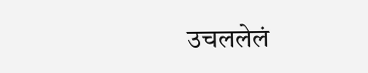उचललेलं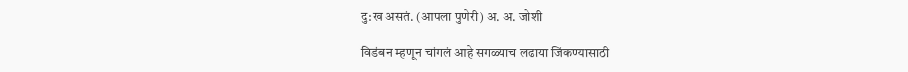दु:ख असतं. (आपला पुणेरी) अ. अ. जोशी

विडंबन म्हणून चांगलं आहे सगळ्याच लढाया जिंकण्यासाठी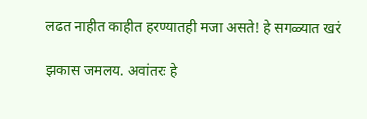लढत नाहीत काहीत हरण्यातही मजा असते! हे सगळ्यात खरं

झकास जमलय. अवांतरः हे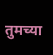तुमच्या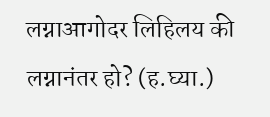लग्नाआगोदर लिहिलय की लग्नानंतर हो? (ह.घ्या.)